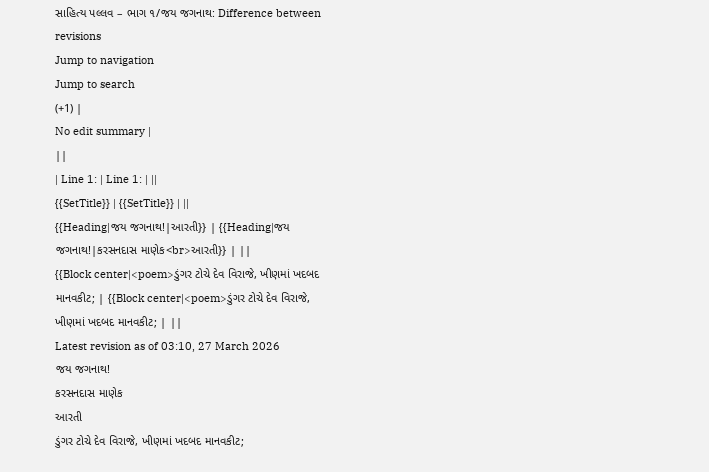સાહિત્ય પલ્લવ – ભાગ ૧/જય જગનાથ: Difference between revisions
Jump to navigation
Jump to search
(+1) |
No edit summary |
||
| Line 1: | Line 1: | ||
{{SetTitle}} | {{SetTitle}} | ||
{{Heading|જય જગનાથ!|આરતી}} | {{Heading|જય જગનાથ!|કરસનદાસ માણેક<br>આરતી}} | ||
{{Block center|<poem>ડુંગર ટોચે દેવ વિરાજે, ખીણમાં ખદબદ માનવકીટ; | {{Block center|<poem>ડુંગર ટોચે દેવ વિરાજે, ખીણમાં ખદબદ માનવકીટ; | ||
Latest revision as of 03:10, 27 March 2026
જય જગનાથ!
કરસનદાસ માણેક
આરતી
ડુંગર ટોચે દેવ વિરાજે, ખીણમાં ખદબદ માનવકીટ;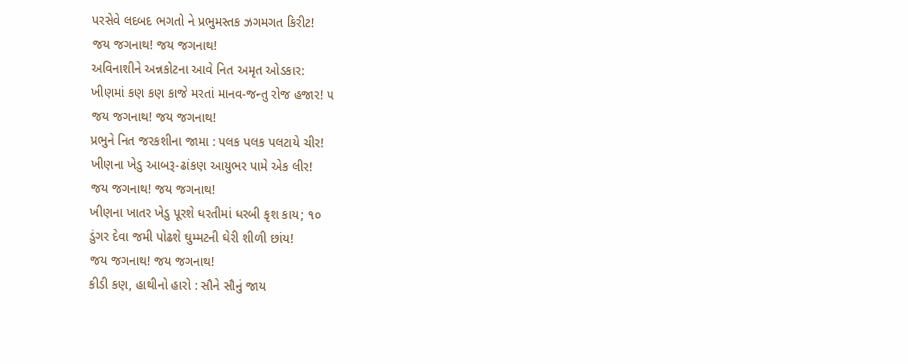પરસેવે લદબદ ભગતો ને પ્રભુમસ્તક ઝગમગત કિરીટ!
જય જગનાથ! જય જગનાથ!
અવિનાશીને અન્નકોટના આવે નિત અમૃત ઓડકાર:
ખીણમાં કણ કણ કાજે મરતાં માનવ-જન્તુ રોજ હજાર! ૫
જય જગનાથ! જય જગનાથ!
પ્રભુને નિત જરકશીના જામા : પલક પલક પલટાયે ચીર!
ખીણના ખેડુ આબરૂ-ઢાંકણ આયુભર પામે એક લીર!
જય જગનાથ! જય જગનાથ!
ખીણના ખાતર ખેડુ પૂરશે ધરતીમાં ધરબી કૃશ કાય; ૧૦
ડુંગર દેવા જમી પોઢશે ઘુમ્મટની ઘેરી શીળી છાંય!
જય જગનાથ! જય જગનાથ!
કીડી કણ, હાથીનો હારો : સૌને સૌનું જાય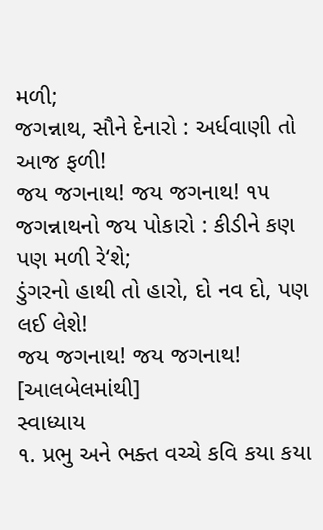મળી;
જગન્નાથ, સૌને દેનારો : અર્ધવાણી તો આજ ફળી!
જય જગનાથ! જય જગનાથ! ૧૫
જગન્નાથનો જય પોકારો : કીડીને કણ પણ મળી રે‘શે;
ડુંગરનો હાથી તો હારો, દો નવ દો, પણ લઈ લેશે!
જય જગનાથ! જય જગનાથ!
[આલબેલમાંથી]
સ્વાધ્યાય
૧. પ્રભુ અને ભક્ત વચ્ચે કવિ કયા કયા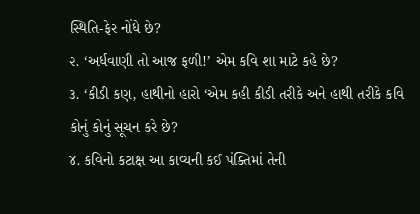સ્થિતિ-ફેર નોંધે છે?
૨. ‘અર્ધવાણી તો આજ ફળી!’ એમ કવિ શા માટે કહે છે?
૩. ‘કીડી કણ, હાથીનો હારો ‘એમ કહી કીડી તરીકે અને હાથી તરીકે કવિ કોનું કોનું સૂચન કરે છે?
૪. કવિનો કટાક્ષ આ કાવ્યની કઈ પંક્તિમાં તેની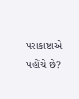પરાકાષ્ટાએ પહોંચે છે?